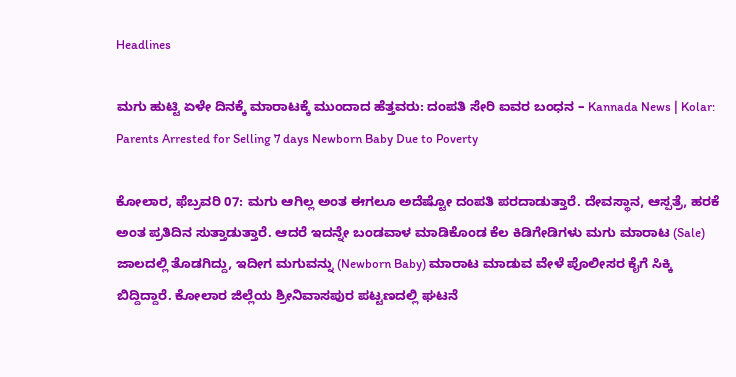Headlines

ಮಗು ಹುಟ್ಟಿ ಏಳೇ ದಿನಕ್ಕೆ ಮಾರಾಟಕ್ಕೆ ಮುಂದಾದ ಹೆತ್ತವರು: ದಂಪತಿ ಸೇರಿ ಐವರ ಬಂಧನ – Kannada News | Kolar: Parents Arrested for Selling 7 days Newborn Baby Due to Poverty

ಕೋಲಾರ, ಫೆಬ್ರವರಿ 07: ಮಗು ಆಗಿಲ್ಲ ಅಂತ ಈಗಲೂ ಅದೆಷ್ಟೋ ದಂಪತಿ ಪರದಾಡುತ್ತಾರೆ. ದೇವಸ್ಥಾನ, ಆಸ್ಪತ್ರೆ, ಹರಕೆ ಅಂತ ಪ್ರತಿದಿನ ಸುತ್ತಾಡುತ್ತಾರೆ. ಆದರೆ ಇದನ್ನೇ ಬಂಡವಾಳ ಮಾಡಿಕೊಂಡ ಕೆಲ ಕಿಡಿಗೇಡಿಗಳು ಮಗು ಮಾರಾಟ (Sale) ಜಾಲದಲ್ಲಿ ತೊಡಗಿದ್ದು, ಇದೀಗ ಮಗುವನ್ನು (Newborn Baby) ಮಾರಾಟ ಮಾಡುವ ವೇಳೆ ಪೊಲೀಸರ ಕೈಗೆ ಸಿಕ್ಕಿ ಬಿದ್ದಿದ್ದಾರೆ. ಕೋಲಾರ ಜಿಲ್ಲೆಯ ಶ್ರೀನಿವಾಸಪುರ ಪಟ್ಟಣದಲ್ಲಿ ಘಟನೆ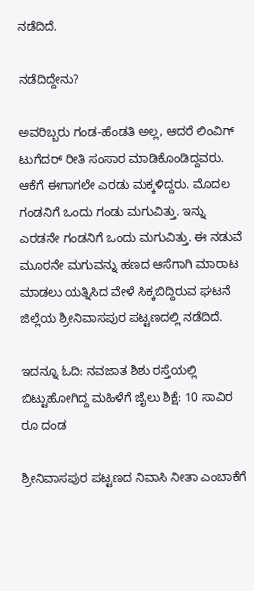ನಡೆದಿದೆ.

ನಡೆದಿದ್ದೇನು?

ಅವರಿಬ್ಬರು ಗಂಡ-ಹೆಂಡತಿ ಅಲ್ಲ, ಆದರೆ ಲಿಂವಿಗ್ ಟುಗೆದರ್ ರೀತಿ ಸಂಸಾರ ಮಾಡಿಕೊಂಡಿದ್ದವರು. ಆಕೆಗೆ ಈಗಾಗಲೇ ಎರಡು ಮಕ್ಕಳಿದ್ದರು. ಮೊದಲ ಗಂಡನಿಗೆ ಒಂದು ಗಂಡು ಮಗುವಿತ್ತು. ಇನ್ನು ಎರಡನೇ ಗಂಡನಿಗೆ ಒಂದು ಮಗುವಿತ್ತು. ಈ ನಡುವೆ ಮೂರನೇ ಮಗುವನ್ನು ಹಣದ ಆಸೆಗಾಗಿ ಮಾರಾಟ ಮಾಡಲು ಯತ್ನಿಸಿದ ವೇಳೆ ಸಿಕ್ಕಬಿದ್ದಿರುವ ಘಟನೆ ಜಿಲ್ಲೆಯ ಶ್ರೀನಿವಾಸಪುರ ಪಟ್ಟಣದಲ್ಲಿ ನಡೆದಿದೆ.

ಇದನ್ನೂ ಓದಿ: ನವಜಾತ ಶಿಶು ರಸ್ತೆಯಲ್ಲಿ ಬಿಟ್ಟುಹೋಗಿದ್ದ ಮಹಿಳೆಗೆ ಜೈಲು ಶಿಕ್ಷೆ: 10 ಸಾವಿರ ರೂ ದಂಡ

ಶ್ರೀನಿವಾಸಪುರ ಪಟ್ಟಣದ ನಿವಾಸಿ ನೀತಾ ಎಂಬಾಕೆಗೆ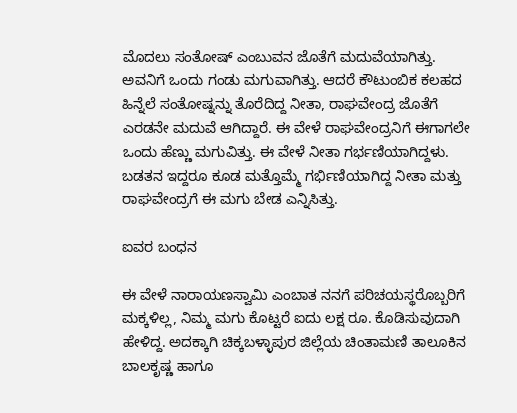ಮೊದಲು ಸಂತೋಷ್ ಎಂಬುವನ ಜೊತೆಗೆ ಮದುವೆಯಾಗಿತ್ತು. ಅವನಿಗೆ ಒಂದು ಗಂಡು ಮಗುವಾಗಿತ್ತು. ಆದರೆ ಕೌಟುಂಬಿಕ ಕಲಹದ ಹಿನ್ನೆಲೆ ಸಂತೋಷ್ನನ್ನು ತೊರೆದಿದ್ದ ನೀತಾ, ರಾಘವೇಂದ್ರ ಜೊತೆಗೆ ಎರಡನೇ ಮದುವೆ ಆಗಿದ್ದಾರೆ. ಈ ವೇಳೆ ರಾಘವೇಂದ್ರನಿಗೆ ಈಗಾಗಲೇ ಒಂದು ಹೆಣ್ಣು ಮಗುವಿತ್ತು. ಈ ವೇಳೆ ನೀತಾ ಗರ್ಭಣಿಯಾಗಿದ್ದಳು. ಬಡತನ ಇದ್ದರೂ ಕೂಡ ಮತ್ತೊಮ್ಮೆ ಗರ್ಭಿಣಿಯಾಗಿದ್ದ ನೀತಾ ಮತ್ತು ರಾಘವೇಂದ್ರಗೆ ಈ ಮಗು ಬೇಡ ಎನ್ನಿಸಿತ್ತು.

ಐವರ ಬಂಧನ

ಈ ವೇಳೆ ನಾರಾಯಣಸ್ವಾಮಿ ಎಂಬಾತ ನನಗೆ ಪರಿಚಯಸ್ಥರೊಬ್ಬರಿಗೆ ಮಕ್ಕಳಿಲ್ಲ, ನಿಮ್ಮ ಮಗು ಕೊಟ್ಟರೆ ಐದು ಲಕ್ಷ ರೂ. ಕೊಡಿಸುವುದಾಗಿ ಹೇಳಿದ್ದ. ಅದಕ್ಕಾಗಿ ಚಿಕ್ಕಬಳ್ಳಾಪುರ ಜಿಲ್ಲೆಯ ಚಿಂತಾಮಣಿ ತಾಲೂಕಿನ ಬಾಲಕೃಷ್ಣ ಹಾಗೂ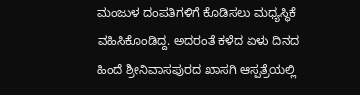ಮಂಜುಳ ದಂಪತಿಗಳಿಗೆ ಕೊಡಿಸಲು ಮಧ್ಯಸ್ಥಿಕೆ ವಹಿಸಿಕೊಂಡಿದ್ದ. ಅದರಂತೆ ಕಳೆದ ಏಳು ದಿನದ ಹಿಂದೆ ಶ್ರೀನಿವಾಸಪುರದ ಖಾಸಗಿ ಆಸ್ಪತ್ರೆಯಲ್ಲಿ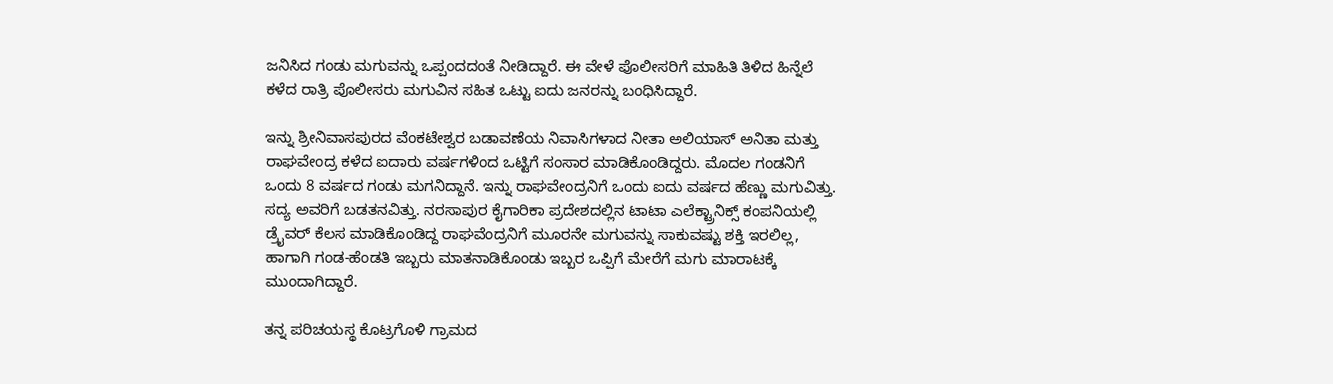ಜನಿಸಿದ ಗಂಡು ಮಗುವನ್ನು ಒಪ್ಪಂದದಂತೆ ನೀಡಿದ್ದಾರೆ. ಈ ವೇಳೆ ಪೊಲೀಸರಿಗೆ ಮಾಹಿತಿ ತಿಳಿದ ಹಿನ್ನೆಲೆ ಕಳೆದ ರಾತ್ರಿ ಪೊಲೀಸರು ಮಗುವಿನ ಸಹಿತ ಒಟ್ಟು ಐದು ಜನರನ್ನು ಬಂಧಿಸಿದ್ದಾರೆ.

ಇನ್ನು ಶ್ರೀನಿವಾಸಪುರದ ವೆಂಕಟೇಶ್ವರ ಬಡಾವಣೆಯ ನಿವಾಸಿಗಳಾದ ನೀತಾ ಅಲಿಯಾಸ್ ಅನಿತಾ ಮತ್ತು ರಾಘವೇಂದ್ರ ಕಳೆದ ಐದಾರು ವರ್ಷಗಳಿಂದ ಒಟ್ಟಿಗೆ ಸಂಸಾರ ಮಾಡಿಕೊಂಡಿದ್ದರು. ಮೊದಲ ಗಂಡನಿಗೆ ಒಂದು 8 ವರ್ಷದ ಗಂಡು ಮಗನಿದ್ದಾನೆ. ಇನ್ನು ರಾಘವೇಂದ್ರನಿಗೆ ಒಂದು ಐದು ವರ್ಷದ ಹೆಣ್ಣು ಮಗುವಿತ್ತು. ಸದ್ಯ ಅವರಿಗೆ ಬಡತನವಿತ್ತು. ನರಸಾಪುರ ಕೈಗಾರಿಕಾ ಪ್ರದೇಶದಲ್ಲಿನ ಟಾಟಾ ಎಲೆಕ್ಟ್ರಾನಿಕ್ಸ್ ಕಂಪನಿಯಲ್ಲಿ ಡ್ರೈವರ್ ಕೆಲಸ ಮಾಡಿಕೊಂಡಿದ್ದ ರಾಘವೆಂದ್ರನಿಗೆ ಮೂರನೇ ಮಗುವನ್ನು ಸಾಕುವಷ್ಟು ಶಕ್ತಿ ಇರಲಿಲ್ಲ, ಹಾಗಾಗಿ ಗಂಡ-ಹೆಂಡತಿ ಇಬ್ಬರು ಮಾತನಾಡಿಕೊಂಡು ಇಬ್ಬರ ಒಪ್ಪಿಗೆ ಮೇರೆಗೆ ಮಗು ಮಾರಾಟಕ್ಕೆ ಮುಂದಾಗಿದ್ದಾರೆ.

ತನ್ನ ಪರಿಚಯಸ್ಥ ಕೊಟ್ರಗೊಳಿ ಗ್ರಾಮದ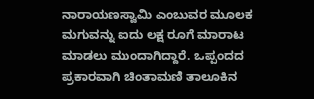ನಾರಾಯಣಸ್ವಾಮಿ ಎಂಬುವರ ಮೂಲಕ ಮಗುವನ್ನು ಐದು ಲಕ್ಷ ರೂಗೆ ಮಾರಾಟ ಮಾಡಲು ಮುಂದಾಗಿದ್ದಾರೆ. ಒಪ್ಪಂದದ ಪ್ರಕಾರವಾಗಿ ಚಿಂತಾಮಣಿ ತಾಲೂಕಿನ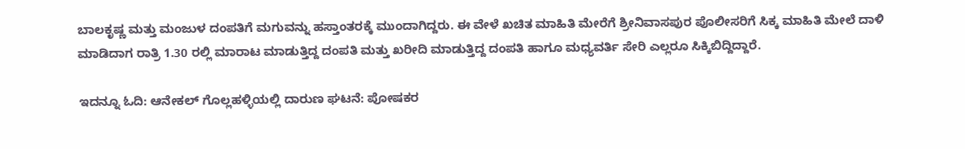ಬಾಲಕೃಷ್ಣ ಮತ್ತು ಮಂಜುಳ ದಂಪತಿಗೆ ಮಗುವನ್ನು ಹಸ್ತಾಂತರಕ್ಕೆ ಮುಂದಾಗಿದ್ದರು. ಈ ವೇಳೆ ಖಚಿತ ಮಾಹಿತಿ ಮೇರೆಗೆ ಶ್ರೀನಿವಾಸಪುರ ಪೊಲೀಸರಿಗೆ ಸಿಕ್ಕ ಮಾಹಿತಿ ಮೇಲೆ ದಾಳಿ ಮಾಡಿದಾಗ ರಾತ್ರಿ 1.30 ರಲ್ಲಿ ಮಾರಾಟ ಮಾಡುತ್ತಿದ್ದ ದಂಪತಿ ಮತ್ತು ಖರೀದಿ ಮಾಡುತ್ತಿದ್ದ ದಂಪತಿ ಹಾಗೂ ಮಧ್ಯವರ್ತಿ ಸೇರಿ ಎಲ್ಲರೂ ಸಿಕ್ಕಿಬಿದ್ದಿದ್ದಾರೆ.

ಇದನ್ನೂ ಓದಿ: ಆನೇಕಲ್ ಗೊಲ್ಲಹಳ್ಳಿಯಲ್ಲಿ ದಾರುಣ ಘಟನೆ: ಪೋಷಕರ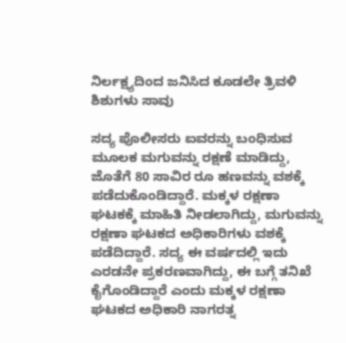ನಿರ್ಲಕ್ಷ್ಯದಿಂದ ಜನಿಸಿದ ಕೂಡಲೇ ತ್ರಿವಳಿ ಶಿಶುಗಳು ಸಾವು

ಸದ್ಯ ಪೊಲೀಸರು ಐವರನ್ನು ಬಂಧಿಸುವ ಮೂಲಕ ಮಗುವನ್ನು ರಕ್ಷಣೆ ಮಾಡಿದ್ದು, ಜೊತೆಗೆ 80 ಸಾವಿರ ರೂ ಹಣವನ್ನು ವಶಕ್ಕೆ ಪಡೆದುಕೊಂಡಿದ್ದಾರೆ. ಮಕ್ಕಳ ರಕ್ಷಣಾ ಘಟಕಕ್ಕೆ ಮಾಹಿತಿ ನೀಡಲಾಗಿದ್ದು, ಮಗುವನ್ನು ರಕ್ಷಣಾ ಘಟಕದ ಅಧಿಕಾರಿಗಳು ವಶಕ್ಕೆ ಪಡೆದಿದ್ದಾರೆ. ಸದ್ಯ ಈ ವರ್ಷದಲ್ಲಿ ಇದು ಎರಡನೇ ಪ್ರಕರಣವಾಗಿದ್ದು, ಈ ಬಗ್ಗೆ ತನಿಖೆ ಕೈಗೊಂಡಿದ್ದಾರೆ ಎಂದು ಮಕ್ಕಳ ರಕ್ಷಣಾ ಘಟಕದ ಅಧಿಕಾರಿ ನಾಗರತ್ನ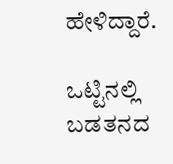ಹೇಳಿದ್ದಾರೆ.

ಒಟ್ಟಿನಲ್ಲಿ ಬಡತನದ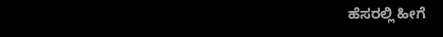ಹೆಸರಲ್ಲಿ ಹೀಗೆ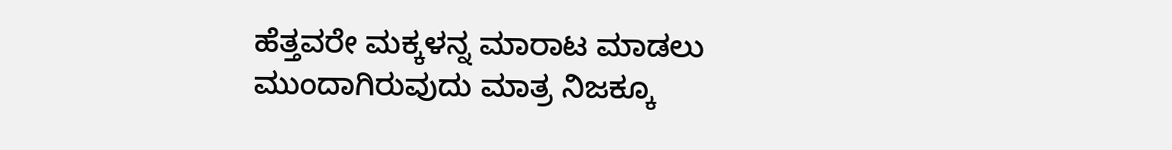ಹೆತ್ತವರೇ ಮಕ್ಕಳನ್ನ ಮಾರಾಟ ಮಾಡಲು ಮುಂದಾಗಿರುವುದು ಮಾತ್ರ ನಿಜಕ್ಕೂ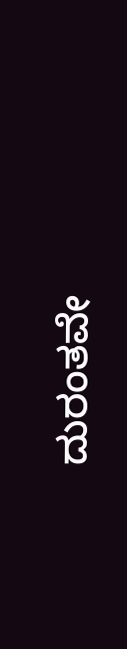ದುರಂತವೇ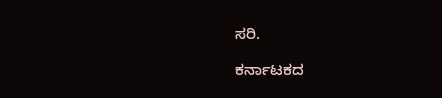ಸರಿ.

ಕರ್ನಾಟಕದ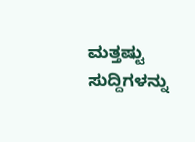ಮತ್ತಷ್ಟು ಸುದ್ದಿಗಳನ್ನು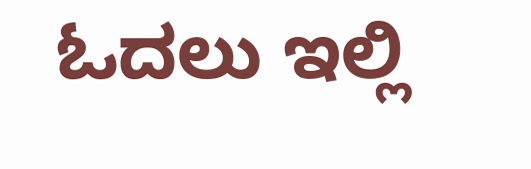ಓದಲು ಇಲ್ಲಿ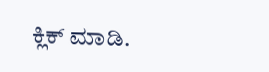ಕ್ಲಿಕ್ ಮಾಡಿ.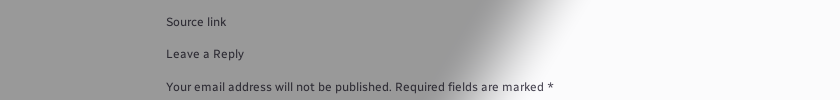Source link

Leave a Reply

Your email address will not be published. Required fields are marked *